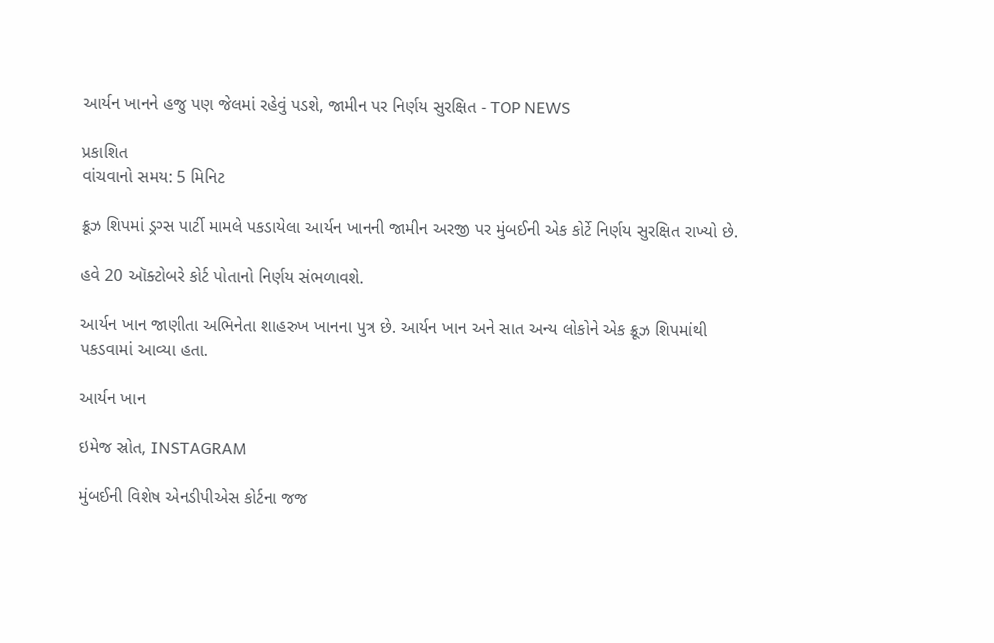આર્યન ખાનને હજુ પણ જેલમાં રહેવું પડશે, જામીન પર નિર્ણય સુરક્ષિત - TOP NEWS

પ્રકાશિત
વાંચવાનો સમય: 5 મિનિટ

ક્રૂઝ શિપમાં ડ્રગ્સ પાર્ટી મામલે પકડાયેલા આર્યન ખાનની જામીન અરજી પર મુંબઈની એક કોર્ટે નિર્ણય સુરક્ષિત રાખ્યો છે.

હવે 20 ઑક્ટોબરે કોર્ટ પોતાનો નિર્ણય સંભળાવશે.

આર્યન ખાન જાણીતા અભિનેતા શાહરુખ ખાનના પુત્ર છે. આર્યન ખાન અને સાત અન્ય લોકોને એક ક્રૂઝ શિપમાંથી પકડવામાં આવ્યા હતા.

આર્યન ખાન

ઇમેજ સ્રોત, INSTAGRAM

મુંબઈની વિશેષ એનડીપીએસ કોર્ટના જજ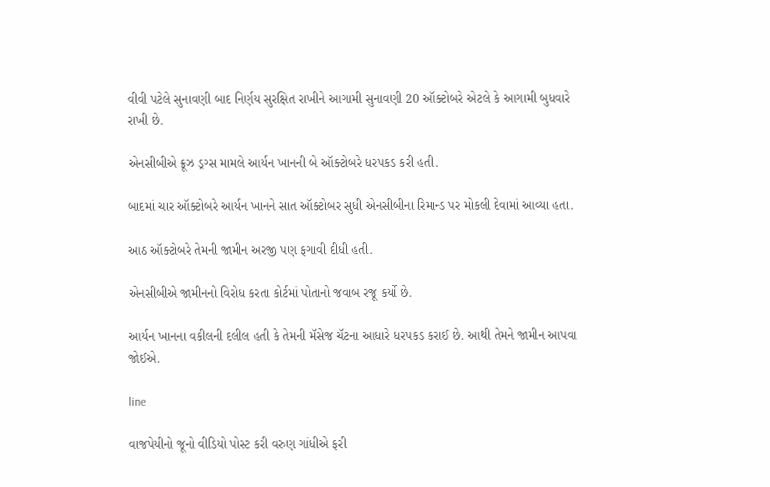વીવી પટેલે સુનાવણી બાદ નિર્ણય સુરક્ષિત રાખીને આગામી સુનાવણી 20 ઑક્ટોબરે એટલે કે આગામી બુધવારે રાખી છે.

એનસીબીએ ક્રૂઝ ડ્રગ્સ મામલે આર્યન ખાનની બે ઑક્ટોબરે ધરપકડ કરી હતી.

બાદમાં ચાર ઑક્ટોબરે આર્યન ખાનને સાત ઑક્ટોબર સુધી એનસીબીના રિમાન્ડ પર મોકલી દેવામાં આવ્યા હતા.

આઠ ઑક્ટોબરે તેમની જામીન અરજી પણ ફગાવી દીધી હતી.

એનસીબીએ જામીનનો વિરોધ કરતા કોર્ટમાં પોતાનો જવાબ રજૂ કર્યો છે.

આર્યન ખાનના વકીલની દલીલ હતી કે તેમની મૅસેજ ચૅટના આધારે ધરપકડ કરાઈ છે. આથી તેમને જામીન આપવા જોઈએ.

line

વાજપેયીનો જૂનો વીડિયો પોસ્ટ કરી વરુણ ગાંધીએ ફરી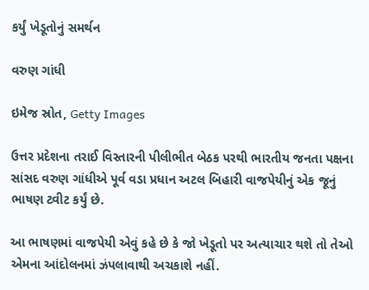કર્યું ખેડૂતોનું સમર્થન

વરુણ ગાંધી

ઇમેજ સ્રોત, Getty Images

ઉત્તર પ્રદેશના તરાઈ વિસ્તારની પીલીભીત બેઠક પરથી ભારતીય જનતા પક્ષના સાંસદ વરુણ ગાંધીએ પૂર્વ વડા પ્રધાન અટલ બિહારી વાજપેયીનું એક જૂનું ભાષણ ટ્વીટ કર્યું છે.

આ ભાષણમાં વાજપેયી એવું કહે છે કે જો ખેડૂતો પર અત્યાચાર થશે તો તેઓ એમના આંદોલનમાં ઝંપલાવાથી અચકાશે નહીં.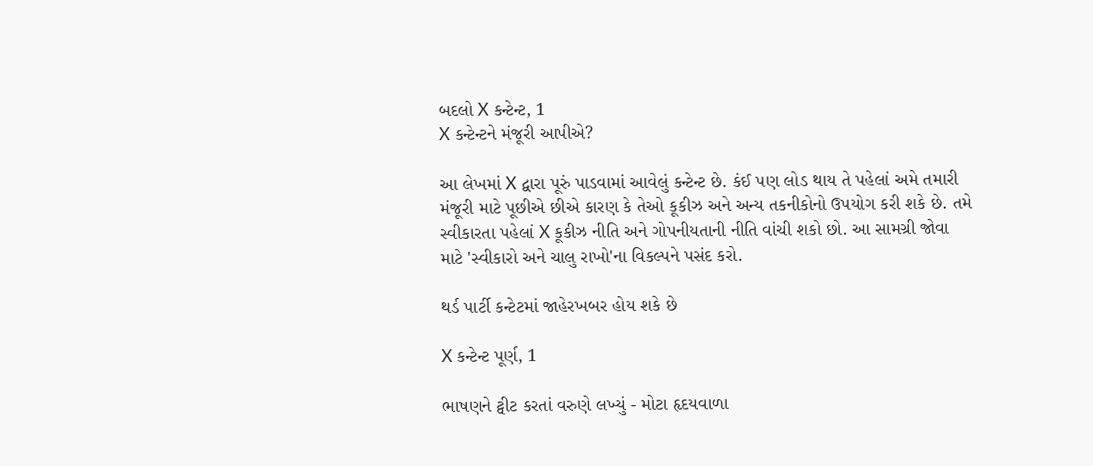બદલો X કન્ટેન્ટ, 1
X કન્ટેન્ટને મંજૂરી આપીએ?

આ લેખમાં X દ્વારા પૂરું પાડવામાં આવેલું કન્ટેન્ટ છે. કંઈ પણ લોડ થાય તે પહેલાં અમે તમારી મંજૂરી માટે પૂછીએ છીએ કારણ કે તેઓ કૂકીઝ અને અન્ય તકનીકોનો ઉપયોગ કરી શકે છે. તમે સ્વીકારતા પહેલાં X કૂકીઝ નીતિ અને ગોપનીયતાની નીતિ વાંચી શકો છો. આ સામગ્રી જોવા માટે 'સ્વીકારો અને ચાલુ રાખો'ના વિકલ્પને પસંદ કરો.

થર્ડ પાર્ટી કન્ટેટમાં જાહેરખબર હોય શકે છે

X કન્ટેન્ટ પૂર્ણ, 1

ભાષણને ટ્વીટ કરતાં વરુણે લખ્યું - મોટા હૃદયવાળા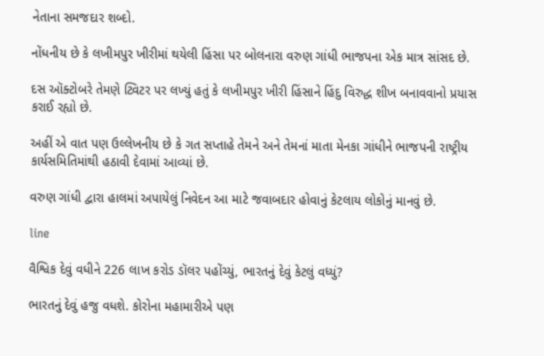નેતાના સમજદાર શબ્દો.

નોંધનીય છે કે લખીમપુર ખીરીમાં થયેલી હિંસા પર બોલનારા વરુણ ગાંધી ભાજપના એક માત્ર સાંસદ છે.

દસ ઑક્ટોબરે તેમણે ટ્વિટર પર લખ્યું હતું કે લખીમપુર ખીરી હિંસાને હિંદુ વિરુદ્ધ શીખ બનાવવાનો પ્રયાસ કરાઈ રહ્યો છે.

અહીં એ વાત પણ ઉલ્લેખનીય છે કે ગત સપ્તાહે તેમને અને તેમનાં માતા મેનકા ગાંધીને ભાજપની રાષ્ટ્રીય કાર્યસમિતિમાંથી હઠાવી દેવામાં આવ્યાં છે.

વરુણ ગાંધી દ્વારા હાલમાં અપાયેલું નિવેદન આ માટે જવાબદાર હોવાનું કેટલાય લોકોનું માનવું છે.

line

વૈશ્વિક દેવું વધીને 226 લાખ કરોડ ડૉલર પહોંચ્યું, ભારતનું દેવું કેટલું વધ્યું?

ભારતનું દેવું હજુ વધશે. કોરોના મહામારીએ પણ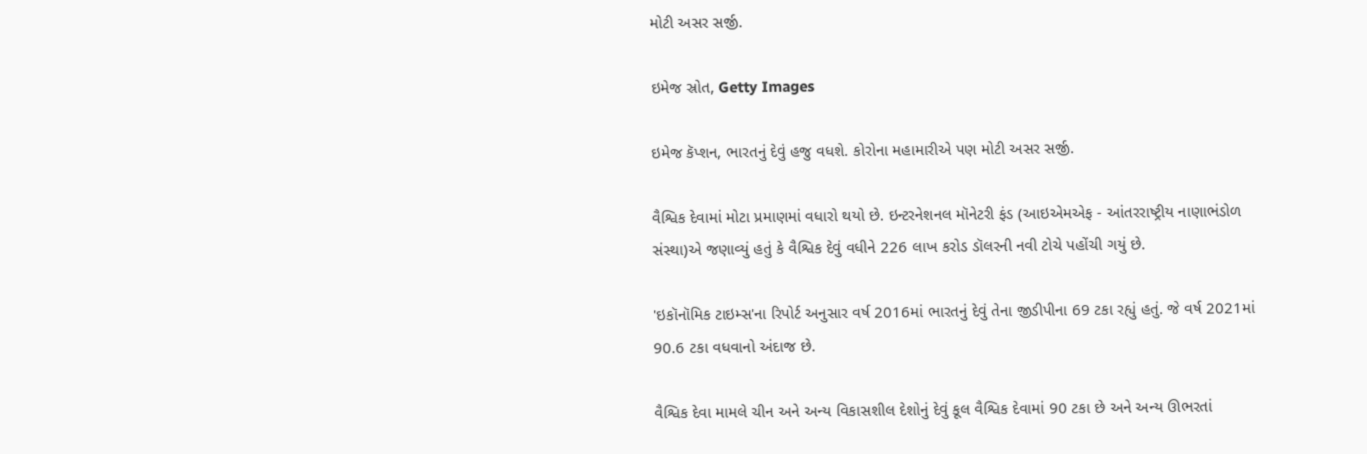મોટી અસર સર્જી.

ઇમેજ સ્રોત, Getty Images

ઇમેજ કૅપ્શન, ભારતનું દેવું હજુ વધશે. કોરોના મહામારીએ પણ મોટી અસર સર્જી.

વૈશ્વિક દેવામાં મોટા પ્રમાણમાં વધારો થયો છે. ઇન્ટરનેશનલ મૉનેટરી ફંડ (આઇએમએફ - આંતરરાષ્ટ્રીય નાણાભંડોળ સંસ્થા)એ જણાવ્યું હતું કે વૈશ્વિક દેવું વધીને 226 લાખ કરોડ ડૉલરની નવી ટોચે પહોંચી ગયું છે.

'ઇકૉનૉમિક ટાઇમ્સ'ના રિપોર્ટ અનુસાર વર્ષ 2016માં ભારતનું દેવું તેના જીડીપીના 69 ટકા રહ્યું હતું. જે વર્ષ 2021માં 90.6 ટકા વધવાનો અંદાજ છે.

વૈશ્વિક દેવા મામલે ચીન અને અન્ય વિકાસશીલ દેશોનું દેવું કૂલ વૈશ્વિક દેવામાં 90 ટકા છે અને અન્ય ઊભરતાં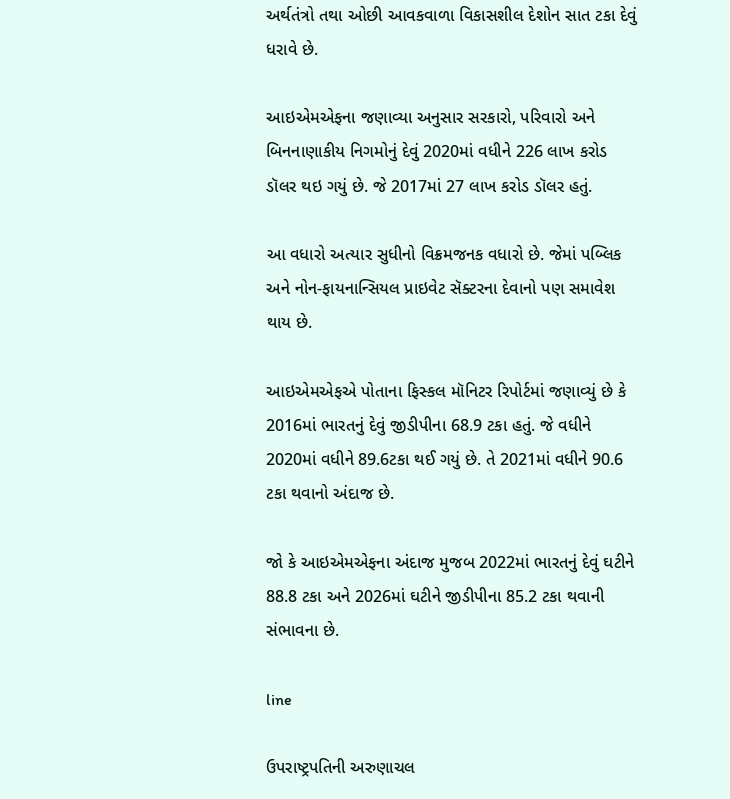અર્થતંત્રો તથા ઓછી આવકવાળા વિકાસશીલ દેશોન સાત ટકા દેવું ધરાવે છે.

આઇએમએફના જણાવ્યા અનુસાર સરકારો, પરિવારો અને બિનનાણાકીય નિગમોનું દેવું 2020માં વધીને 226 લાખ કરોડ ડૉલર થઇ ગયું છે. જે 2017માં 27 લાખ કરોડ ડૉલર હતું.

આ વધારો અત્યાર સુધીનો વિક્રમજનક વધારો છે. જેમાં પબ્લિક અને નોન-ફાયનાન્સિયલ પ્રાઇવેટ સૅક્ટરના દેવાનો પણ સમાવેશ થાય છે.

આઇએમએફએ પોતાના ફિસ્કલ મૉનિટર રિપોર્ટમાં જણાવ્યું છે કે 2016માં ભારતનું દેવું જીડીપીના 68.9 ટકા હતું. જે વધીને 2020માં વધીને 89.6ટકા થઈ ગયું છે. તે 2021માં વધીને 90.6 ટકા થવાનો અંદાજ છે.

જો કે આઇએમએફના અંદાજ મુજબ 2022માં ભારતનું દેવું ઘટીને 88.8 ટકા અને 2026માં ઘટીને જીડીપીના 85.2 ટકા થવાની સંભાવના છે.

line

ઉપરાષ્ટ્રપતિની અરુણાચલ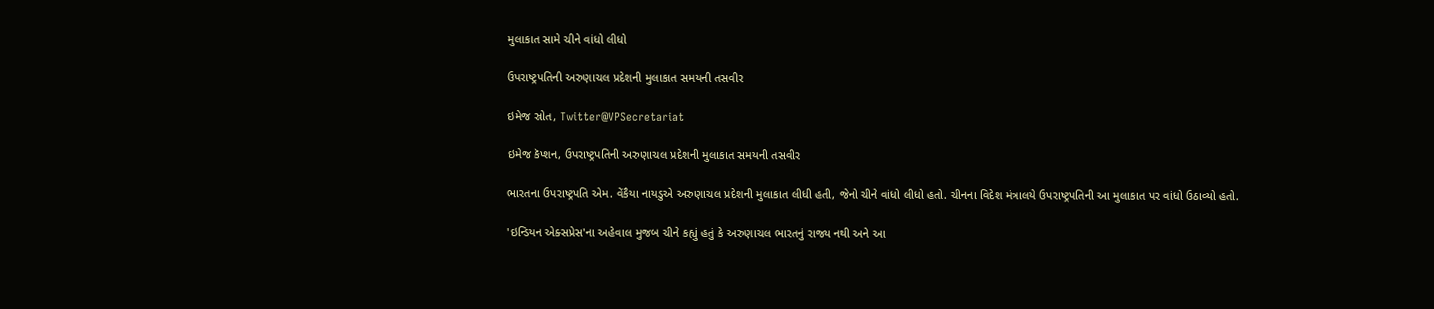મુલાકાત સામે ચીને વાંધો લીધો

ઉપરાષ્ટ્રપતિની અરુણાચલ પ્રદેશની મુલાકાત સમયની તસવીર

ઇમેજ સ્રોત, Twitter@VPSecretariat

ઇમેજ કૅપ્શન, ઉપરાષ્ટ્રપતિની અરુણાચલ પ્રદેશની મુલાકાત સમયની તસવીર

ભારતના ઉપરાષ્ટ્રપતિ એમ. વેંકૈયા નાયડુએ અરુણાચલ પ્રદેશની મુલાકાત લીધી હતી, જેનો ચીને વાંધો લીધો હતો. ચીનના વિદેશ મંત્રાલયે ઉપરાષ્ટ્રપતિની આ મુલાકાત પર વાંધો ઉઠાવ્યો હતો.

'ઇન્ડિયન એક્સપ્રેસ'ના અહેવાલ મુજબ ચીને કહ્યું હતું કે અરુણાચલ ભારતનું રાજ્ય નથી અને આ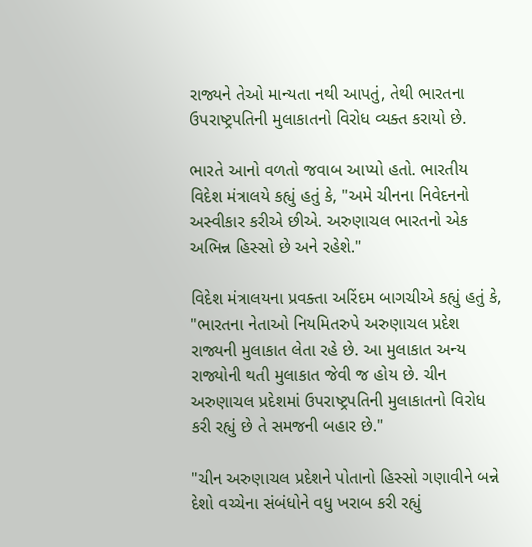રાજ્યને તેઓ માન્યતા નથી આપતું, તેથી ભારતના ઉપરાષ્ટ્રપતિની મુલાકાતનો વિરોધ વ્યક્ત કરાયો છે.

ભારતે આનો વળતો જવાબ આપ્યો હતો. ભારતીય વિદેશ મંત્રાલયે કહ્યું હતું કે, "અમે ચીનના નિવેદનનો અસ્વીકાર કરીએ છીએ. અરુણાચલ ભારતનો એક અભિન્ન હિસ્સો છે અને રહેશે."

વિદેશ મંત્રાલયના પ્રવક્તા અરિંદમ બાગચીએ કહ્યું હતું કે, "ભારતના નેતાઓ નિયમિતરુપે અરુણાચલ પ્રદેશ રાજ્યની મુલાકાત લેતા રહે છે. આ મુલાકાત અન્ય રાજ્યોની થતી મુલાકાત જેવી જ હોય છે. ચીન અરુણાચલ પ્રદેશમાં ઉપરાષ્ટ્રપતિની મુલાકાતનો વિરોધ કરી રહ્યું છે તે સમજની બહાર છે."

"ચીન અરુણાચલ પ્રદેશને પોતાનો હિસ્સો ગણાવીને બન્ને દેશો વચ્ચેના સંબંધોને વધુ ખરાબ કરી રહ્યું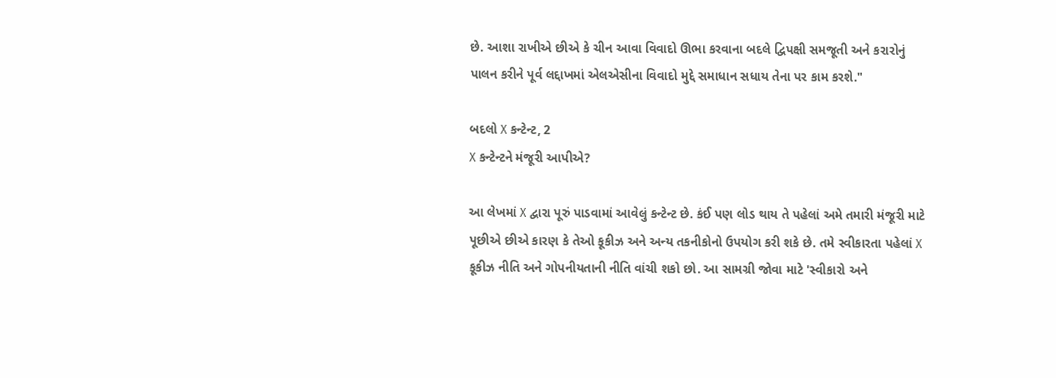છે. આશા રાખીએ છીએ કે ચીન આવા વિવાદો ઊભા કરવાના બદલે દ્વિપક્ષી સમજૂતી અને કરારોનું પાલન કરીને પૂર્વ લદ્દાખમાં એલએસીના વિવાદો મુદ્દે સમાધાન સધાય તેના પર કામ કરશે."

બદલો X કન્ટેન્ટ, 2
X કન્ટેન્ટને મંજૂરી આપીએ?

આ લેખમાં X દ્વારા પૂરું પાડવામાં આવેલું કન્ટેન્ટ છે. કંઈ પણ લોડ થાય તે પહેલાં અમે તમારી મંજૂરી માટે પૂછીએ છીએ કારણ કે તેઓ કૂકીઝ અને અન્ય તકનીકોનો ઉપયોગ કરી શકે છે. તમે સ્વીકારતા પહેલાં X કૂકીઝ નીતિ અને ગોપનીયતાની નીતિ વાંચી શકો છો. આ સામગ્રી જોવા માટે 'સ્વીકારો અને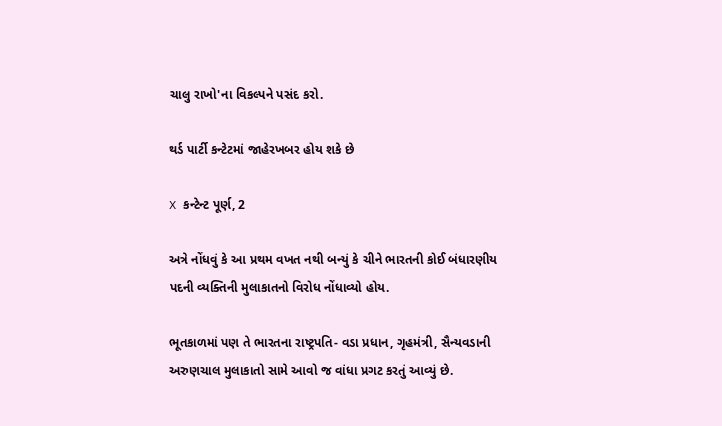ચાલુ રાખો'ના વિકલ્પને પસંદ કરો.

થર્ડ પાર્ટી કન્ટેટમાં જાહેરખબર હોય શકે છે

X કન્ટેન્ટ પૂર્ણ, 2

અત્રે નોંધવું કે આ પ્રથમ વખત નથી બન્યું કે ચીને ભારતની કોઈ બંધારણીય પદની વ્યક્તિની મુલાકાતનો વિરોધ નોંધાવ્યો હોય.

ભૂતકાળમાં પણ તે ભારતના રાષ્ટ્રપતિ- વડા પ્રધાન, ગૃહમંત્રી, સૈન્યવડાની અરુણચાલ મુલાકાતો સામે આવો જ વાંધા પ્રગટ કરતું આવ્યું છે.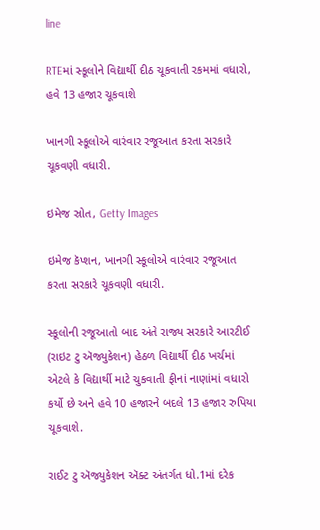line

RTEમાં સ્કૂલોને વિદ્યાર્થી દીઠ ચૂકવાતી રકમમાં વધારો, હવે 13 હજાર ચૂકવાશે

ખાનગી સ્કૂલોએ વારંવાર રજૂઆત કરતા સરકારે ચૂકવણી વધારી.

ઇમેજ સ્રોત, Getty Images

ઇમેજ કૅપ્શન, ખાનગી સ્કૂલોએ વારંવાર રજૂઆત કરતા સરકારે ચૂકવણી વધારી.

સ્કૂલોની રજૂઆતો બાદ અંતે રાજ્ય સરકારે આરટીઈ (રાઇટ ટુ ઍજ્યુકેશન) હેઠળ વિદ્યાર્થી દીઠ ખર્ચમાં એટલે કે વિદ્યાર્થી માટે ચુકવાતી ફીનાં નાણાંમાં વધારો કર્યો છે અને હવે 10 હજારને બદલે 13 હજાર રુપિયા ચૂકવાશે.

રાઈટ ટુ ઍજ્યુકેશન ઍક્ટ અંતર્ગત ધો.1માં દરેક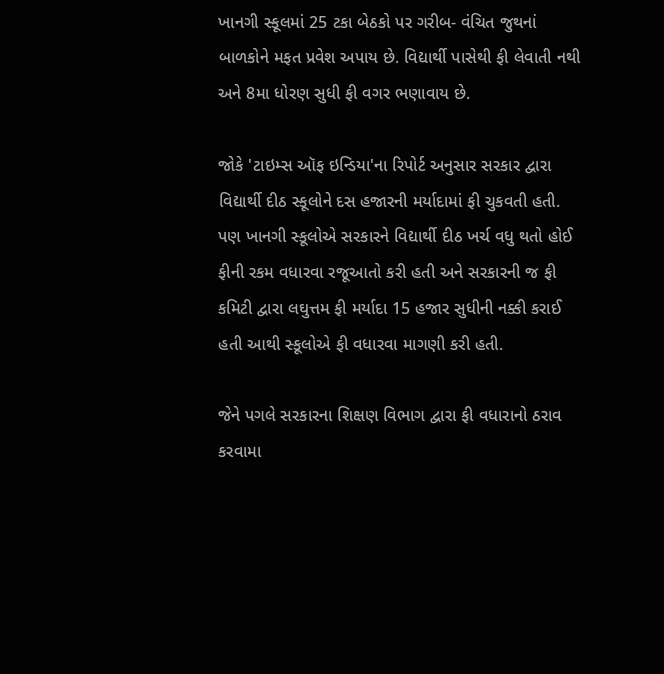ખાનગી સ્કૂલમાં 25 ટકા બેઠકો પર ગરીબ- વંચિત જુથનાં બાળકોને મફત પ્રવેશ અપાય છે. વિદ્યાર્થી પાસેથી ફી લેવાતી નથી અને 8મા ધોરણ સુધી ફી વગર ભણાવાય છે.

જોકે 'ટાઇમ્સ ઑફ ઇન્ડિયા'ના રિપોર્ટ અનુસાર સરકાર દ્વારા વિદ્યાર્થી દીઠ સ્કૂલોને દસ હજારની મર્યાદામાં ફી ચુકવતી હતી. પણ ખાનગી સ્કૂલોએ સરકારને વિદ્યાર્થી દીઠ ખર્ચ વધુ થતો હોઈ ફીની રકમ વધારવા રજૂઆતો કરી હતી અને સરકારની જ ફી કમિટી દ્વારા લઘુત્તમ ફી મર્યાદા 15 હજાર સુધીની નક્કી કરાઈ હતી આથી સ્કૂલોએ ફી વધારવા માગણી કરી હતી.

જેને પગલે સરકારના શિક્ષણ વિભાગ દ્વારા ફી વધારાનો ઠરાવ કરવામા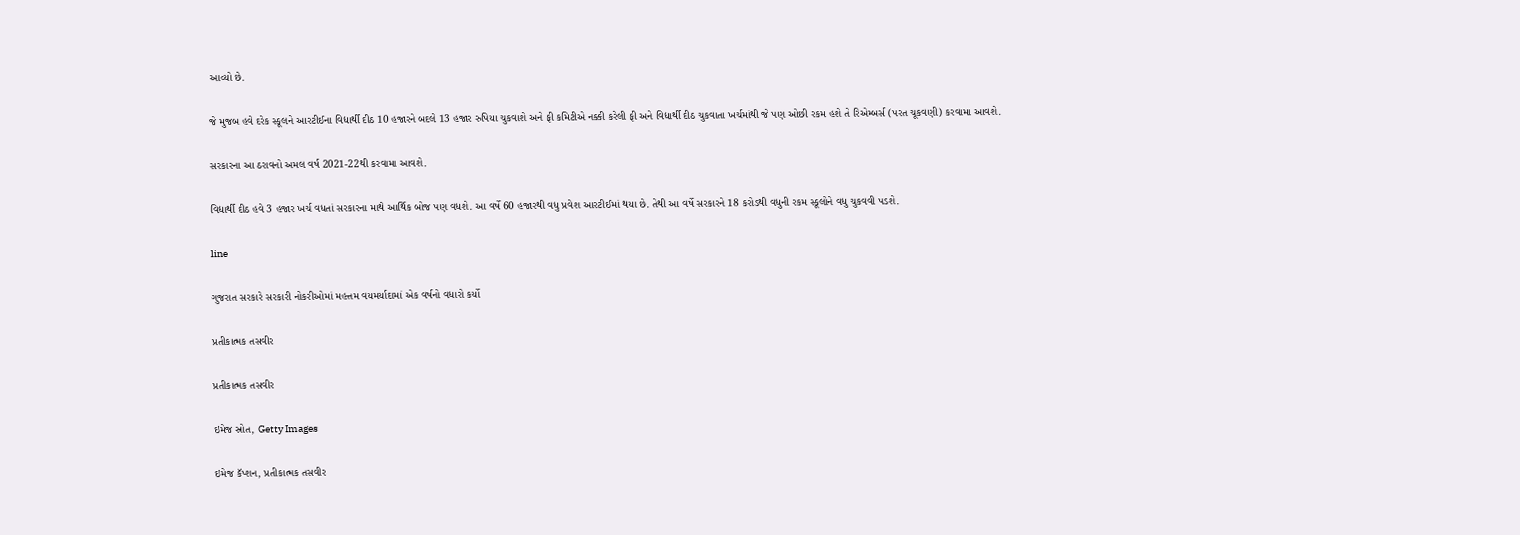આવ્યો છે.

જે મુજબ હવે દરેક સ્કૂલને આરટીઈના વિદ્યાર્થી દીઠ 10 હજારને બદલે 13 હજાર રુપિયા ચુકવાશે અને ફી કમિટીએ નક્કી કરેલી ફી અને વિદ્યાર્થી દીઠ ચુકવાતા ખર્ચમાંથી જે પણ ઓછી રકમ હશે તે રિએમ્બર્સ (પરત ચૂકવણી) કરવામા આવશે.

સરકારના આ ઠરાવનો અમલ વર્ષ 2021-22થી કરવામા આવશે.

વિદ્યાર્થી દીઠ હવે 3 હજાર ખર્ચ વધતાં સરકારના માથે આર્થિક બોજ પણ વધશે. આ વર્ષે 60 હજારથી વધુ પ્રવેશ આરટીઈમાં થયા છે. તેથી આ વર્ષે સરકારને 18 કરોડથી વધુની રકમ સ્કૂલોને વધુ ચુકવવી પડશે.

line

ગુજરાત સરકારે સરકારી નોકરીઓમાં મહત્તમ વયમર્યાદામાં એક વર્ષનો વધારો કર્યો

પ્રતીકાત્મક તસવીર

પ્રતીકાત્મક તસવીર

ઇમેજ સ્રોત, Getty Images

ઇમેજ કૅપ્શન, પ્રતીકાત્મક તસવીર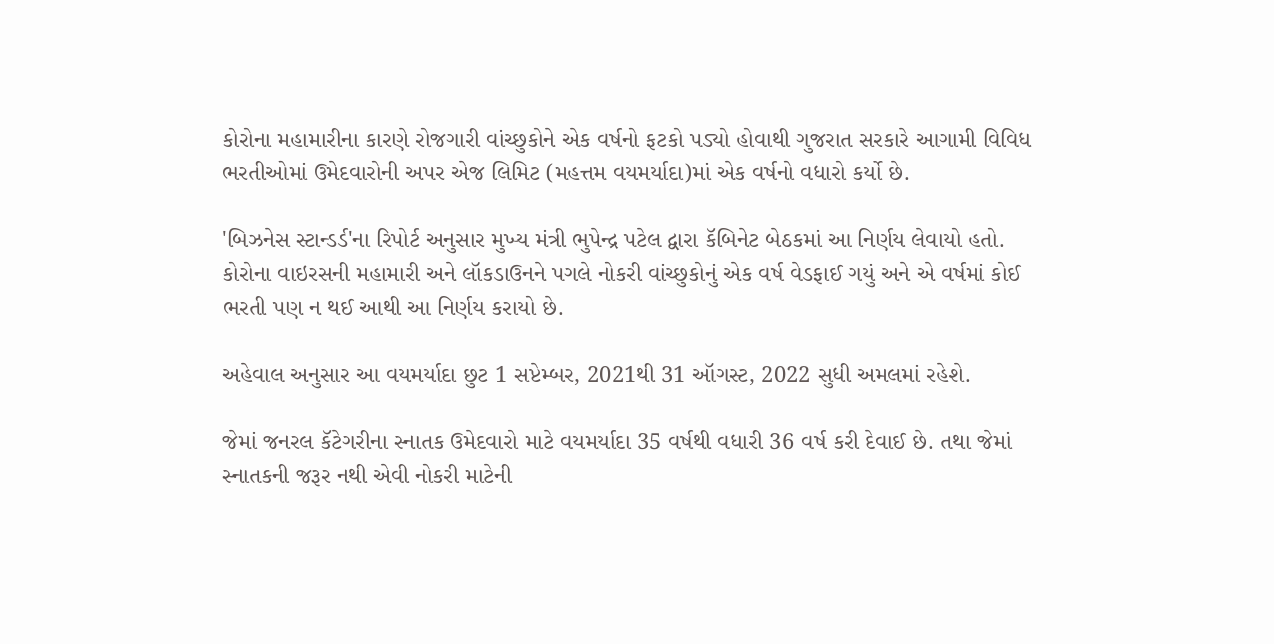કોરોના મહામારીના કારણે રોજગારી વાંચ્છુકોને એક વર્ષનો ફટકો પડ્યો હોવાથી ગુજરાત સરકારે આગામી વિવિધ ભરતીઓમાં ઉમેદવારોની અપર એજ લિમિટ (મહત્તમ વયમર્યાદા)માં એક વર્ષનો વધારો કર્યો છે.

'બિઝનેસ સ્ટાન્ડર્ડ'ના રિપોર્ટ અનુસાર મુખ્ય મંત્રી ભુપેન્દ્ર પટેલ દ્વારા કૅબિનેટ બેઠકમાં આ નિર્ણય લેવાયો હતો. કોરોના વાઇરસની મહામારી અને લૉકડાઉનને પગલે નોકરી વાંચ્છુકોનું એક વર્ષ વેડફાઈ ગયું અને એ વર્ષમાં કોઈ ભરતી પણ ન થઈ આથી આ નિર્ણય કરાયો છે.

અહેવાલ અનુસાર આ વયમર્યાદા છુટ 1 સપ્ટેમ્બર, 2021થી 31 ઑગસ્ટ, 2022 સુધી અમલમાં રહેશે.

જેમાં જનરલ કૅટેગરીના સ્નાતક ઉમેદવારો માટે વયમર્યાદા 35 વર્ષથી વધારી 36 વર્ષ કરી દેવાઈ છે. તથા જેમાં સ્નાતકની જરૂર નથી એવી નોકરી માટેની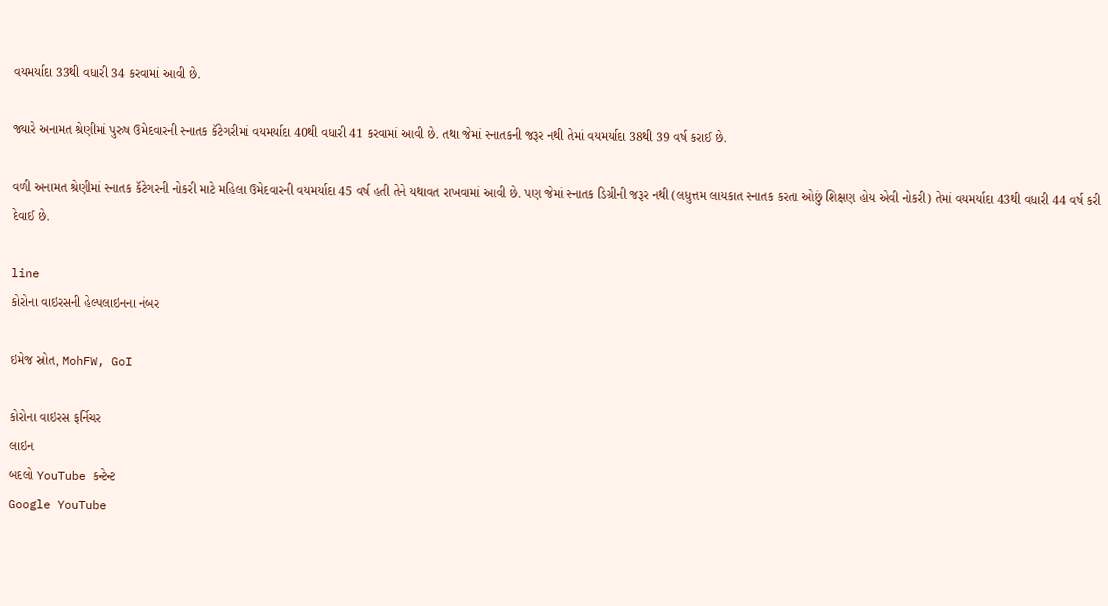વયમર્યાદા 33થી વધારી 34 કરવામાં આવી છે.

જ્યારે અનામત શ્રેણીમાં પુરુષ ઉમેદવારની સ્નાતક કૅટેગરીમાં વયમર્યાદા 40થી વધારી 41 કરવામાં આવી છે. તથા જેમાં સ્નાતકની જરૂર નથી તેમાં વયમર્યાદા 38થી 39 વર્ષ કરાઈ છે.

વળી અનામત શ્રેણીમાં સ્નાતક કૅટેગરની નોકરી માટે મહિલા ઉમેદવારની વયમર્યાદા 45 વર્ષ હતી તેને યથાવત રાખવામાં આવી છે. પણ જેમાં સ્નાતક ડિગ્રીની જરૂર નથી (લધુત્તમ લાયકાત સ્નાતક કરતા ઓછું શિક્ષણ હોય એવી નોકરી) તેમાં વયમર્યાદા 43થી વધારી 44 વર્ષ કરી દેવાઈ છે.

line
કોરોના વાઇરસની હેલ્પલાઇનના નંબર

ઇમેજ સ્રોત, MohFW, GoI

કોરોના વાઇરસ ફર્નિચર
લાઇન
બદલો YouTube કન્ટેન્ટ
Google YouTube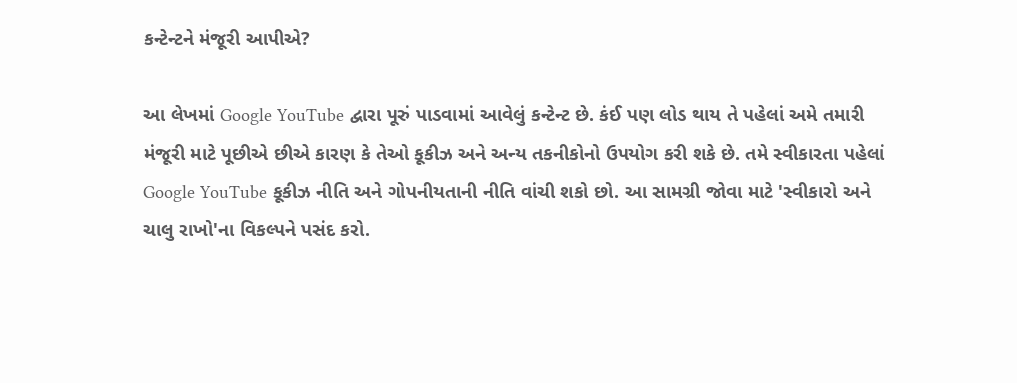કન્ટેન્ટને મંજૂરી આપીએ?

આ લેખમાં Google YouTube દ્વારા પૂરું પાડવામાં આવેલું કન્ટેન્ટ છે. કંઈ પણ લોડ થાય તે પહેલાં અમે તમારી મંજૂરી માટે પૂછીએ છીએ કારણ કે તેઓ કૂકીઝ અને અન્ય તકનીકોનો ઉપયોગ કરી શકે છે. તમે સ્વીકારતા પહેલાં Google YouTube કૂકીઝ નીતિ અને ગોપનીયતાની નીતિ વાંચી શકો છો. આ સામગ્રી જોવા માટે 'સ્વીકારો અને ચાલુ રાખો'ના વિકલ્પને પસંદ કરો.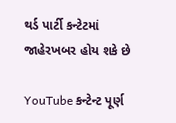થર્ડ પાર્ટી કન્ટેટમાં જાહેરખબર હોય શકે છે

YouTube કન્ટેન્ટ પૂર્ણ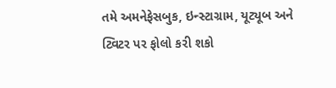તમે અમનેફેસબુક, ઇન્સ્ટાગ્રામ, યૂટ્યૂબ અને ટ્વિટર પર ફોલો કરી શકો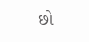છો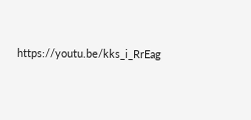https://youtu.be/kks_i_RrEag